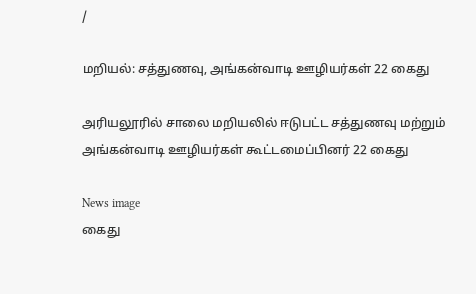/

மறியல்: சத்துணவு, அங்கன்வாடி ஊழியர்கள் 22 கைது

அரியலூரில் சாலை மறியலில் ஈடுபட்ட சத்துணவு மற்றும் அங்கன்வாடி ஊழியர்கள் கூட்டமைப்பினர் 22 கைது

News image
கைது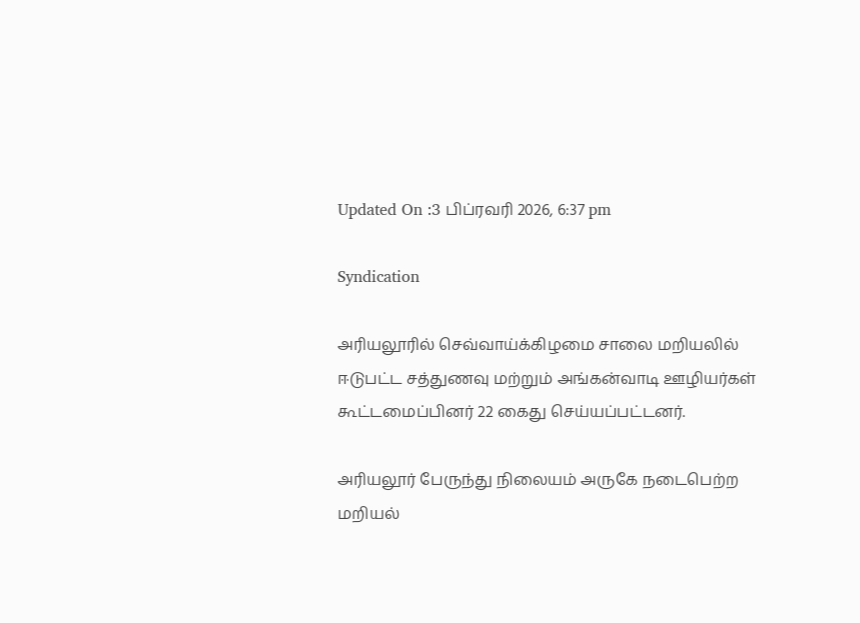Updated On :3 பிப்ரவரி 2026, 6:37 pm

Syndication

அரியலூரில் செவ்வாய்க்கிழமை சாலை மறியலில் ஈடுபட்ட சத்துணவு மற்றும் அங்கன்வாடி ஊழியர்கள் கூட்டமைப்பினர் 22 கைது செய்யப்பட்டனர்.

அரியலூர் பேருந்து நிலையம் அருகே நடைபெற்ற மறியல்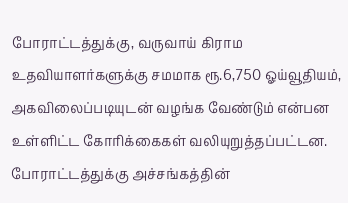போராட்டத்துக்கு, வருவாய் கிராம உதவியாளர்களுக்கு சமமாக ரூ.6,750 ஓய்வூதியம், அகவிலைப்படியுடன் வழங்க வேண்டும் என்பன உள்ளிட்ட கோரிக்கைகள் வலியுறுத்தப்பட்டன. போராட்டத்துக்கு அச்சங்கத்தின்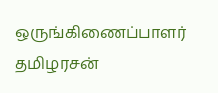ஒருங்கிணைப்பாளர் தமிழரசன்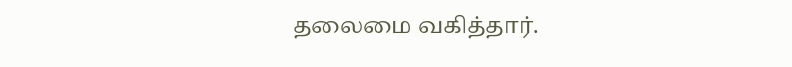தலைமை வகித்தார்.